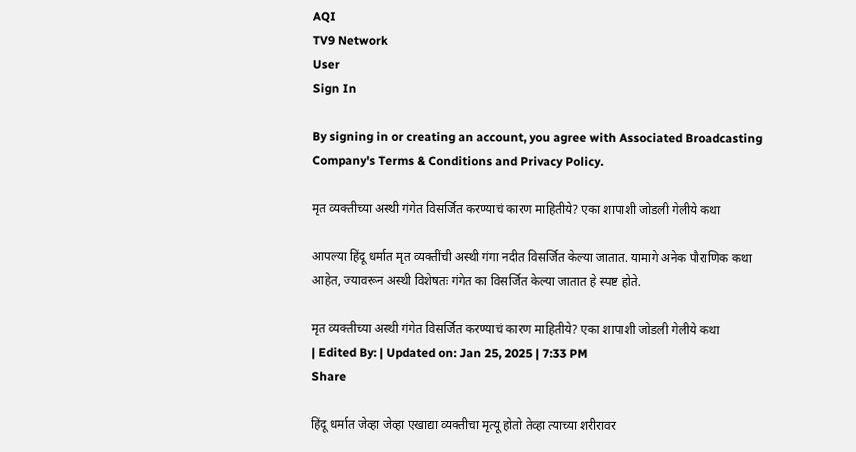AQI
TV9 Network
User
Sign In

By signing in or creating an account, you agree with Associated Broadcasting Company's Terms & Conditions and Privacy Policy.

मृत व्यक्तीच्या अस्थी गंगेत विसर्जित करण्याचं कारण माहितीये? एका शापाशी जोडली गेलीये कथा

आपल्या हिंदू धर्मात मृत व्यक्तींची अस्थी गंगा नदीत विसर्जित केल्या जातात. यामागे अनेक पौराणिक कथा आहेत, ज्यावरून अस्थी विशेषतः गंगेत का विसर्जित केल्या जातात हे स्पष्ट होते.

मृत व्यक्तीच्या अस्थी गंगेत विसर्जित करण्याचं कारण माहितीये? एका शापाशी जोडली गेलीये कथा
| Edited By: | Updated on: Jan 25, 2025 | 7:33 PM
Share

हिंदू धर्मात जेव्हा जेव्हा एखाद्या व्यक्तीचा मृत्यू होतो तेव्हा त्याच्या शरीरावर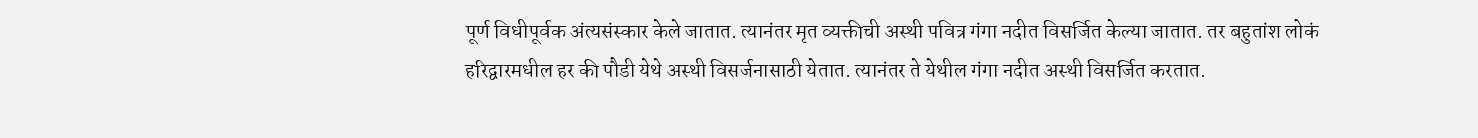पूर्ण विधीपूर्वक अंत्यसंस्कार केले जातात. त्यानंतर मृत व्यक्तीची अस्थी पवित्र गंगा नदीत विसर्जित केल्या जातात. तर बहुतांश लोकं हरिद्वारमधील हर की पौडी येथे अस्थी विसर्जनासाठी येतात. त्यानंतर ते येथील गंगा नदीत अस्थी विसर्जित करतात.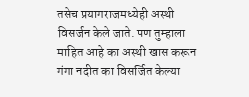तसेच प्रयागराजमध्येही अस्थी विसर्जन केले जाते. पण तुम्हाला माहित आहे का अस्थी खास करून गंगा नदीत का विसर्जित केल्या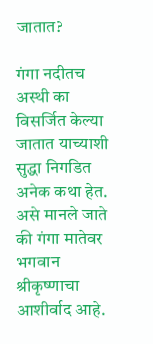जातात?

गंगा नदीतच अस्थी का विसर्जित केल्या जातात याच्याशी सुद्धा निगडित अनेक कथा हेत. असे मानले जाते की गंगा मातेवर भगवान श्रीकृष्णाचा आशीर्वाद आहे.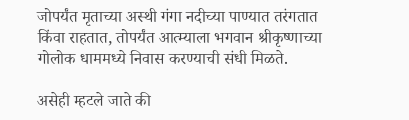जोपर्यंत मृताच्या अस्थी गंगा नदीच्या पाण्यात तरंगतात किंवा राहतात, तोपर्यंत आत्म्याला भगवान श्रीकृष्णाच्या गोलोक धाममध्ये निवास करण्याची संधी मिळते.

असेही म्हटले जाते की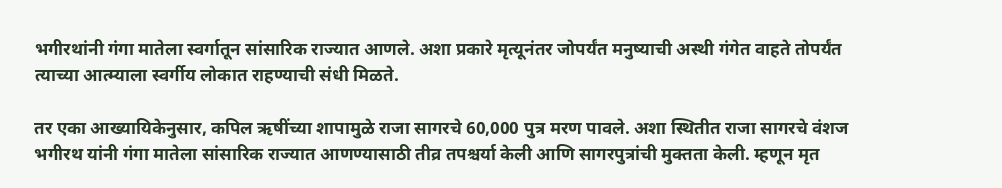भगीरथांनी गंगा मातेला स्वर्गातून सांसारिक राज्यात आणले. अशा प्रकारे मृत्यूनंतर जोपर्यंत मनुष्याची अस्थी गंगेत वाहते तोपर्यंत त्याच्या आत्म्याला स्वर्गीय लोकात राहण्याची संधी मिळते.

तर एका आख्यायिकेनुसार, कपिल ऋषींच्या शापामुळे राजा सागरचे 60,000 पुत्र मरण पावले. अशा स्थितीत राजा सागरचे वंशज भगीरथ यांनी गंगा मातेला सांसारिक राज्यात आणण्यासाठी तीव्र तपश्चर्या केली आणि सागरपुत्रांची मुक्तता केली. म्हणून मृत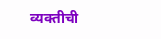व्यक्तीची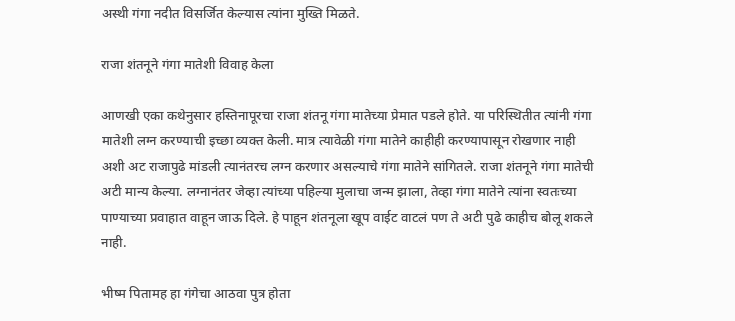अस्थी गंगा नदीत विसर्जित केल्यास त्यांना मुख्ति मिळते.

राजा शंतनूने गंगा मातेशी विवाह केला

आणखी एका कथेनुसार हस्तिनापूरचा राजा शंतनू गंगा मातेच्या प्रेमात पडले होते. या परिस्थितीत त्यांनी गंगा मातेशी लग्न करण्याची इच्छा व्यक्त केली. मात्र त्यावेळी गंगा मातेने काहीही करण्यापासून रोखणार नाही अशी अट राजापुढे मांडली त्यानंतरच लग्न करणार असल्याचे गंगा मातेने सांगितले. राजा शंतनूने गंगा मातेची अटी मान्य केल्या. लग्नानंतर जेव्हा त्यांच्या पहिल्या मुलाचा जन्म झाला, तेव्हा गंगा मातेने त्यांना स्वतःच्या पाण्याच्या प्रवाहात वाहून जाऊ दिले. हे पाहून शंतनूला खूप वाईट वाटलं पण ते अटी पुढे काहीच बोलू शकले नाही.

भीष्म पितामह हा गंगेचा आठवा पुत्र होता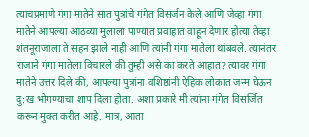त्याचप्रमाणे गंगा मातेने सात पुत्रांचे गंगेत विसर्जन केले आणि जेव्हा गंगा मातेने आपल्या आठव्या मुलाला पाण्यात प्रवाहात वाहून देणार होत्या तेव्हा शंतनूराजाला ते सहन झाले नाही आणि त्यांनी गंगा मातेला थांबवले. त्यानंतर राजाने गंगा मातेला विचारले की तुम्ही असे का करते आहात? त्यावर गंगा मातेने उत्तर दिले की, आपल्या पुत्रांना वशिष्ठांनी ऐहिक लोकात जन्म घेऊन दु:ख भोगण्याचा शाप दिला होता. अशा प्रकारे मी त्यांना गंगेत विसर्जित करून मुक्त करीत आहे. मात्र, आता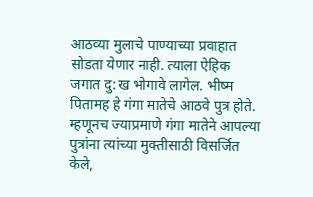आठव्या मुलाचे पाण्याच्या प्रवाहात सोडता येणार नाही. त्याला ऐहिक जगात दु:ख भोगावे लागेल. भीष्म पितामह हे गंगा मातेचे आठवे पुत्र होते. म्हणूनच ज्याप्रमाणे गंगा मातेने आपल्या पुत्रांना त्यांच्या मुक्तीसाठी विसर्जित केले,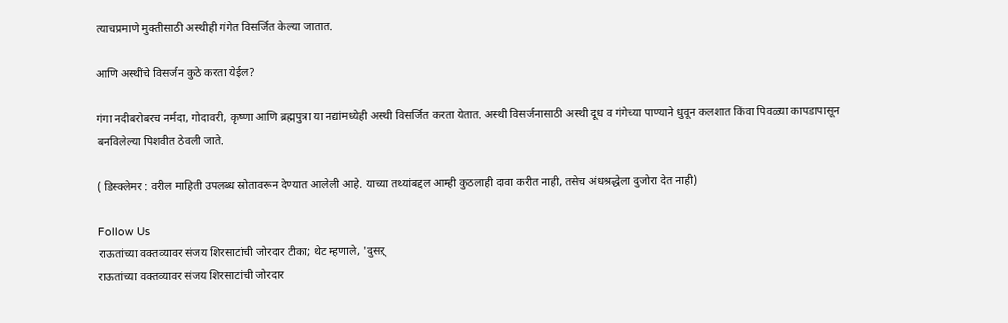त्याचप्रमाणे मुक्तीसाठी अस्थीही गंगेत विसर्जित केल्या जातात.

आणि अस्थींचे विसर्जन कुठे करता येईल?

गंगा नदीबरोबरच नर्मदा, गोदावरी, कृष्णा आणि ब्रह्मपुत्रा या नद्यांमध्येही अस्थी विसर्जित करता येतात. अस्थी विसर्जनासाठी अस्थी दूध व गंगेच्या पाण्याने धुवून कलशात किंवा पिवळ्या कापडापासून बनविलेल्या पिशवीत ठेवली जाते.

( डिस्क्लेमर : वरील माहिती उपलब्ध स्रोतावरून देण्यात आलेली आहे. याच्या तथ्यांबद्दल आम्ही कुठलाही दावा करीत नाही, तसेच अंधश्रद्धेला दुजोरा देत नाही)

Follow Us
राऊतांच्या वक्तव्यावर संजय शिरसाटांची जोरदार टीका; थेट म्हणाले, 'दुसऱ्
राऊतांच्या वक्तव्यावर संजय शिरसाटांची जोरदार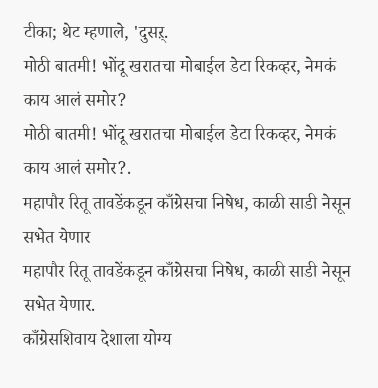टीका; थेट म्हणाले, 'दुसऱ्.
मोठी बातमी! भोंदू खरातचा मोबाईल डेटा रिकव्हर, नेमकं काय आलं समोर?
मोठी बातमी! भोंदू खरातचा मोबाईल डेटा रिकव्हर, नेमकं काय आलं समोर?.
महापौर रितू तावडेंकडून काँग्रेसचा निषेध, काळी साडी नेसून सभेत येणार
महापौर रितू तावडेंकडून काँग्रेसचा निषेध, काळी साडी नेसून सभेत येणार.
काँग्रेसशिवाय देशाला योग्य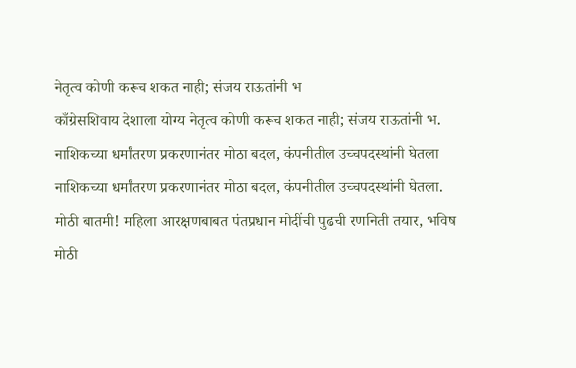नेतृत्व कोणी करूच शकत नाही; संजय राऊतांनी भ
काँग्रेसशिवाय देशाला योग्य नेतृत्व कोणी करूच शकत नाही; संजय राऊतांनी भ.
नाशिकच्या धर्मांतरण प्रकरणानंतर मोठा बदल, कंपनीतील उच्चपदस्थांनी घेतला
नाशिकच्या धर्मांतरण प्रकरणानंतर मोठा बदल, कंपनीतील उच्चपदस्थांनी घेतला.
मोठी बातमी! महिला आरक्षणबाबत पंतप्रधान मोदींची पुढची रणनिती तयार, भविष
मोठी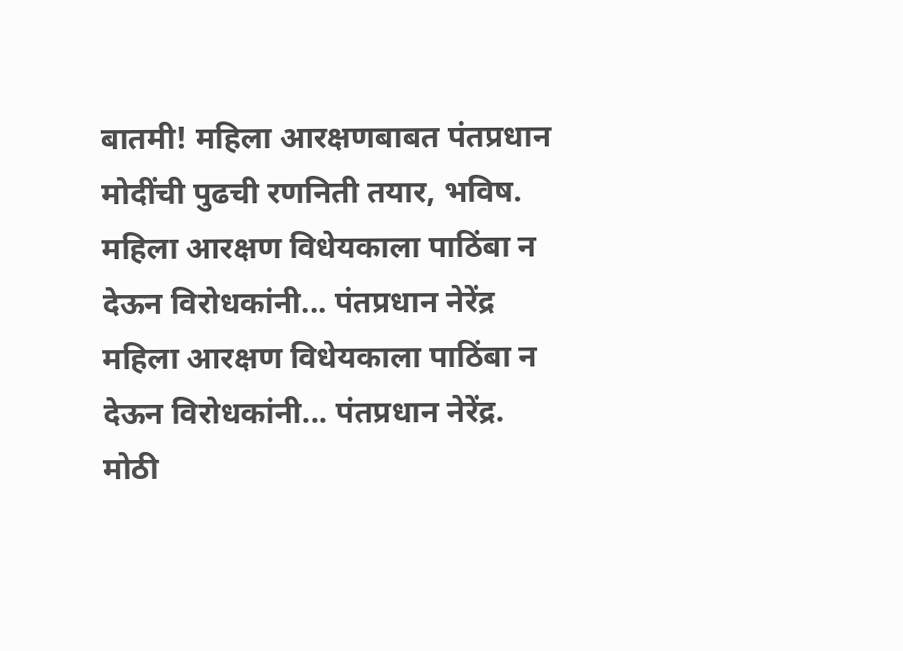बातमी! महिला आरक्षणबाबत पंतप्रधान मोदींची पुढची रणनिती तयार, भविष.
महिला आरक्षण विधेयकाला पाठिंबा न देऊन विरोधकांनी... पंतप्रधान नेरेंद्र
महिला आरक्षण विधेयकाला पाठिंबा न देऊन विरोधकांनी... पंतप्रधान नेरेंद्र.
मोठी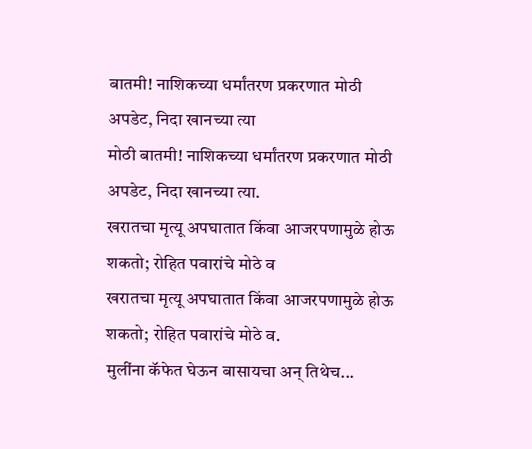बातमी! नाशिकच्या धर्मांतरण प्रकरणात मोठी अपडेट, निदा खानच्या त्या
मोठी बातमी! नाशिकच्या धर्मांतरण प्रकरणात मोठी अपडेट, निदा खानच्या त्या.
खरातचा मृत्यू अपघातात किंवा आजरपणामुळे होऊ शकतो; रोहित पवारांचे मोठे व
खरातचा मृत्यू अपघातात किंवा आजरपणामुळे होऊ शकतो; रोहित पवारांचे मोठे व.
मुलींना कॅफेत घेऊन बासायचा अन् तिथेच...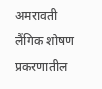अमरावती लैंगिक शोषण प्रकरणातील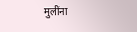मुलींना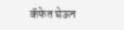कॅफेत घेऊन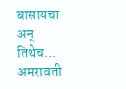बासायचा अन् तिथेच... अमरावती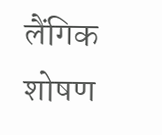लैंगिक शोषण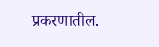प्रकरणातील.